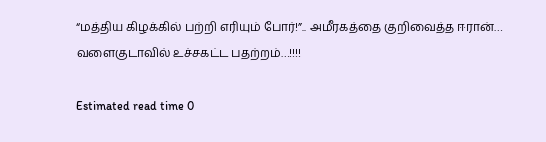“மத்திய கிழக்கில் பற்றி எரியும் போர்!”.. அமீரகத்தை குறிவைத்த ஈரான்… வளைகுடாவில் உச்சகட்ட பதற்றம்…!!!!

Estimated read time 0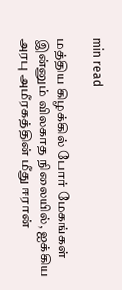min read

மத்திய கிழக்கில் போர் மேகங்கள் இன்னும் விலகாத நிலையில், ஐக்கிய அரபு அமீரகத்தின் மீது ஈரான்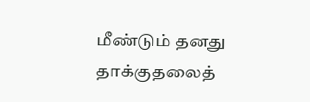மீண்டும் தனது தாக்குதலைத்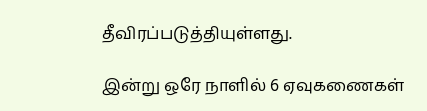தீவிரப்படுத்தியுள்ளது.

இன்று ஒரே நாளில் 6 ஏவுகணைகள்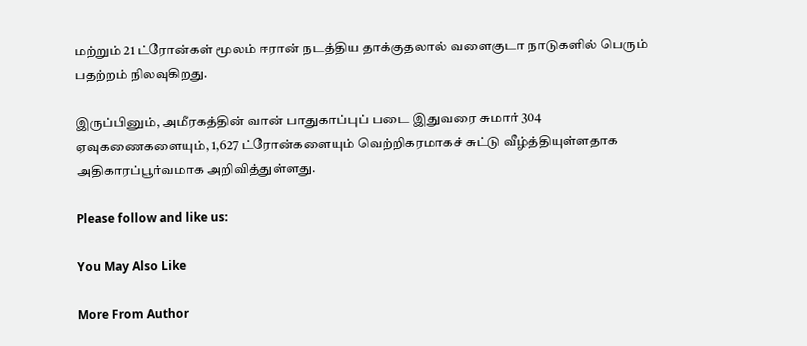மற்றும் 21 ட்ரோன்கள் மூலம் ஈரான் நடத்திய தாக்குதலால் வளைகுடா நாடுகளில் பெரும் பதற்றம் நிலவுகிறது.

இருப்பினும், அமீரகத்தின் வான் பாதுகாப்புப் படை இதுவரை சுமார் 304 ஏவுகணைகளையும், 1,627 ட்ரோன்களையும் வெற்றிகரமாகச் சுட்டு வீழ்த்தியுள்ளதாக அதிகாரப்பூர்வமாக அறிவித்துள்ளது.

Please follow and like us:

You May Also Like

More From Author